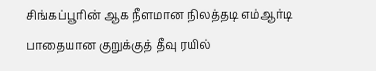சிங்கப்பூரின் ஆக நீளமான நிலத்தடி எம்ஆர்டி பாதையான குறுக்குத் தீவு ரயில்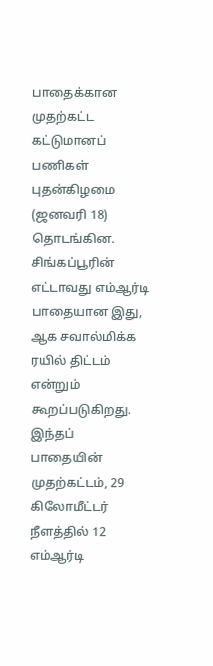பாதைக்கான முதற்கட்ட கட்டுமானப் பணிகள் புதன்கிழமை (ஜனவரி 18) தொடங்கின. சிங்கப்பூரின் எட்டாவது எம்ஆர்டி பாதையான இது, ஆக சவால்மிக்க ரயில் திட்டம் என்றும் கூறப்படுகிறது.
இந்தப் பாதையின் முதற்கட்டம், 29 கிலோமீட்டர் நீளத்தில் 12 எம்ஆர்டி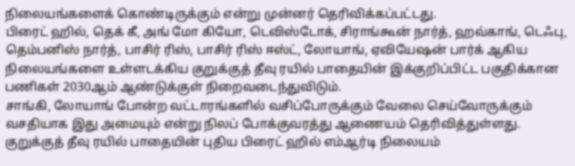நிலையங்களைக் கொண்டிருக்கும் என்று முன்னர் தெரிவிக்கப்பட்டது.
பிரைட் ஹில், தெக் கீ, அங் மோ கியோ, டெவிஸ்டோக், சிராங்கூன் நார்த், ஹவ்காங், டெஃபு, தெம்பனிஸ் நார்த், பாசிர் ரிஸ், பாசிர் ரிஸ் ஈஸ்ட், லோயாங், ஏவியேஷன் பார்க் ஆகிய நிலையங்களை உள்ளடக்கிய குறுக்குத் தீவு ரயில் பாதையின் இக்குறிப்பிட்ட பகுதிக்கான பணிகள் 2030ஆம் ஆண்டுக்குள் நிறைவடைந்துவிடும்.
சாங்கி, லோயாங் போன்ற வட்டாரங்களில் வசிப்போருக்கும் வேலை செய்வோருக்கும் வசதியாக இது அமையும் என்று நிலப் போக்குவரத்து ஆணையம் தெரிவித்துள்ளது.
குறுக்குத் தீவு ரயில் பாதையின் புதிய பிரைட் ஹில் எம்ஆர்டி நிலையம்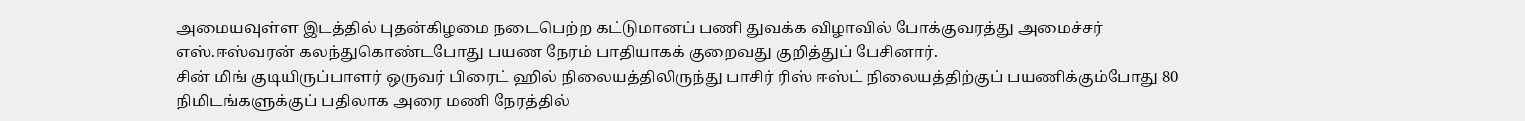அமையவுள்ள இடத்தில் புதன்கிழமை நடைபெற்ற கட்டுமானப் பணி துவக்க விழாவில் போக்குவரத்து அமைச்சர் எஸ்.ஈஸ்வரன் கலந்துகொண்டபோது பயண நேரம் பாதியாகக் குறைவது குறித்துப் பேசினார்.
சின் மிங் குடியிருப்பாளர் ஒருவர் பிரைட் ஹில் நிலையத்திலிருந்து பாசிர் ரிஸ் ஈஸ்ட் நிலையத்திற்குப் பயணிக்கும்போது 80 நிமிடங்களுக்குப் பதிலாக அரை மணி நேரத்தில்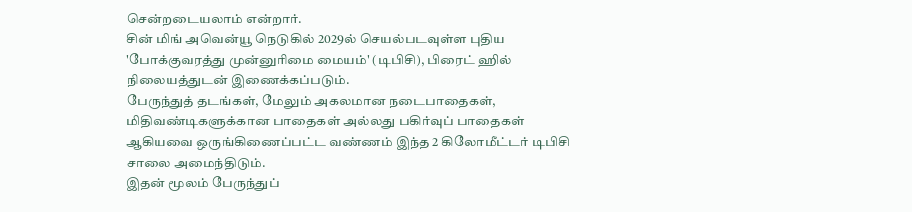சென்றடையலாம் என்றார்.
சின் மிங் அவென்யூ நெடுகில் 2029ல் செயல்படவுள்ள புதிய 'போக்குவரத்து முன்னுரிமை மையம்' (டிபிசி), பிரைட் ஹில் நிலையத்துடன் இணைக்கப்படும்.
பேருந்துத் தடங்கள், மேலும் அகலமான நடைபாதைகள், மிதிவண்டிகளுக்கான பாதைகள் அல்லது பகிர்வுப் பாதைகள் ஆகியவை ஒருங்கிணைப்பட்ட வண்ணம் இந்த 2 கிலோமீட்டர் டிபிசி சாலை அமைந்திடும்.
இதன் மூலம் பேருந்துப்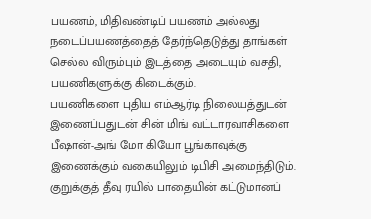பயணம், மிதிவண்டிப் பயணம் அல்லது நடைப்பயணத்தைத் தேர்ந்தெடுத்து தாங்கள் செல்ல விரும்பும் இடத்தை அடையும் வசதி, பயணிகளுக்கு கிடைக்கும்.
பயணிகளை புதிய எம்ஆர்டி நிலையத்துடன் இணைப்பதுடன் சின் மிங் வட்டாரவாசிகளை பீஷான்-அங் மோ கியோ பூங்காவுக்கு இணைக்கும் வகையிலும் டிபிசி அமைந்திடும்.
குறுக்குத் தீவு ரயில் பாதையின் கட்டுமானப்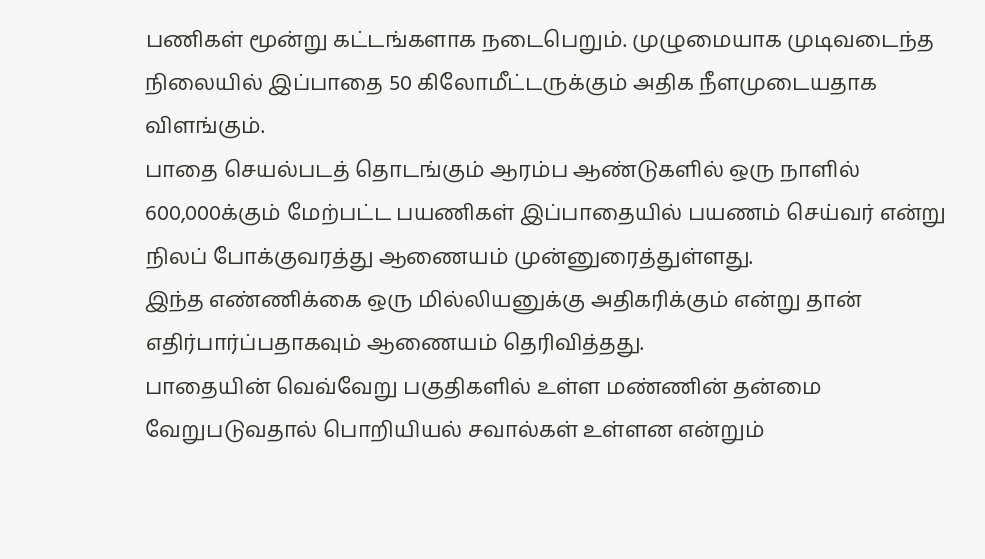பணிகள் மூன்று கட்டங்களாக நடைபெறும். முழுமையாக முடிவடைந்த நிலையில் இப்பாதை 50 கிலோமீட்டருக்கும் அதிக நீளமுடையதாக விளங்கும்.
பாதை செயல்படத் தொடங்கும் ஆரம்ப ஆண்டுகளில் ஒரு நாளில் 600,000க்கும் மேற்பட்ட பயணிகள் இப்பாதையில் பயணம் செய்வர் என்று நிலப் போக்குவரத்து ஆணையம் முன்னுரைத்துள்ளது.
இந்த எண்ணிக்கை ஒரு மில்லியனுக்கு அதிகரிக்கும் என்று தான் எதிர்பார்ப்பதாகவும் ஆணையம் தெரிவித்தது.
பாதையின் வெவ்வேறு பகுதிகளில் உள்ள மண்ணின் தன்மை வேறுபடுவதால் பொறியியல் சவால்கள் உள்ளன என்றும்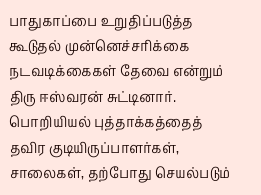பாதுகாப்பை உறுதிப்படுத்த கூடுதல் முன்னெச்சரிக்கை நடவடிக்கைகள் தேவை என்றும் திரு ஈஸ்வரன் சுட்டினார்.
பொறியியல் புத்தாக்கத்தைத் தவிர குடியிருப்பாளர்கள், சாலைகள், தற்போது செயல்படும்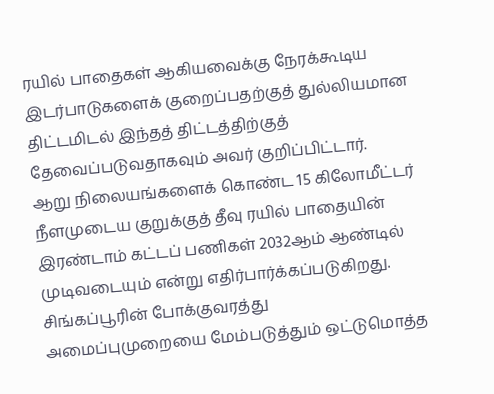ரயில் பாதைகள் ஆகியவைக்கு நேரக்கூடிய இடர்பாடுகளைக் குறைப்பதற்குத் துல்லியமான திட்டமிடல் இந்தத் திட்டத்திற்குத் தேவைப்படுவதாகவும் அவர் குறிப்பிட்டார்.
ஆறு நிலையங்களைக் கொண்ட 15 கிலோமீட்டர் நீளமுடைய குறுக்குத் தீவு ரயில் பாதையின் இரண்டாம் கட்டப் பணிகள் 2032ஆம் ஆண்டில் முடிவடையும் என்று எதிர்பார்க்கப்படுகிறது.
சிங்கப்பூரின் போக்குவரத்து அமைப்புமுறையை மேம்படுத்தும் ஒட்டுமொத்த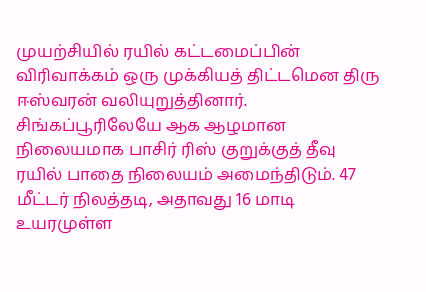முயற்சியில் ரயில் கட்டமைப்பின் விரிவாக்கம் ஒரு முக்கியத் திட்டமென திரு ஈஸ்வரன் வலியுறுத்தினார்.
சிங்கப்பூரிலேயே ஆக ஆழமான நிலையமாக பாசிர் ரிஸ் குறுக்குத் தீவு ரயில் பாதை நிலையம் அமைந்திடும். 47 மீட்டர் நிலத்தடி, அதாவது 16 மாடி உயரமுள்ள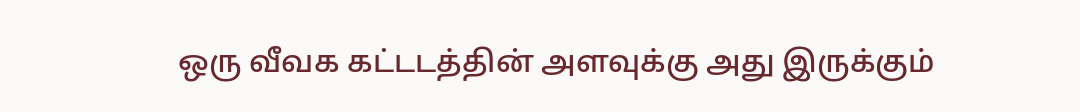ஒரு வீவக கட்டடத்தின் அளவுக்கு அது இருக்கும்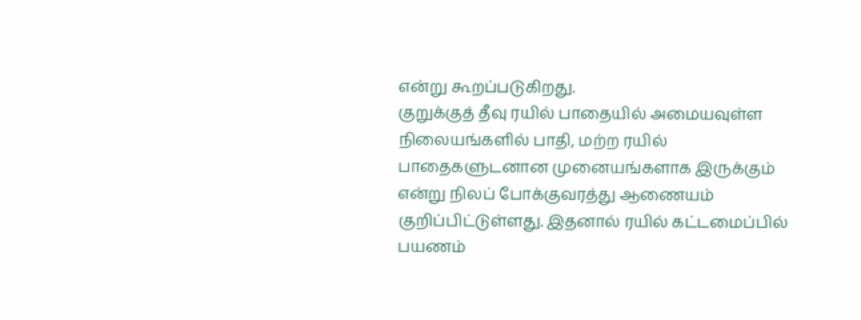என்று கூறப்படுகிறது.
குறுக்குத் தீவு ரயில் பாதையில் அமையவுள்ள நிலையங்களில் பாதி, மற்ற ரயில் பாதைகளுடனான முனையங்களாக இருக்கும் என்று நிலப் போக்குவரத்து ஆணையம் குறிப்பிட்டுள்ளது. இதனால் ரயில் கட்டமைப்பில் பயணம்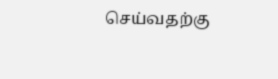செய்வதற்கு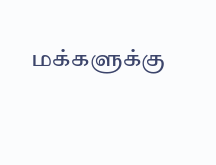மக்களுக்கு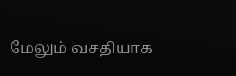மேலும் வசதியாக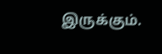இருக்கும்.